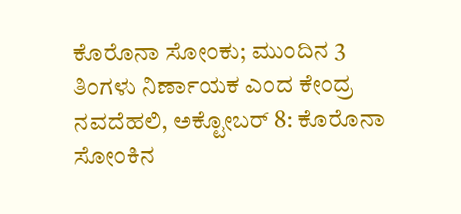ಕೊರೊನಾ ಸೋಂಕು; ಮುಂದಿನ 3 ತಿಂಗಳು ನಿರ್ಣಾಯಕ ಎಂದ ಕೇಂದ್ರ
ನವದೆಹಲಿ, ಅಕ್ಟೋಬರ್ 8: ಕೊರೊನಾ ಸೋಂಕಿನ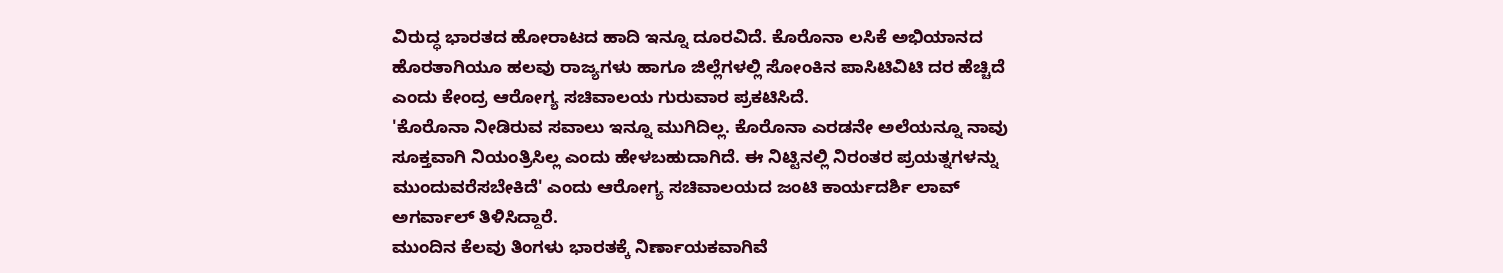ವಿರುದ್ಧ ಭಾರತದ ಹೋರಾಟದ ಹಾದಿ ಇನ್ನೂ ದೂರವಿದೆ. ಕೊರೊನಾ ಲಸಿಕೆ ಅಭಿಯಾನದ ಹೊರತಾಗಿಯೂ ಹಲವು ರಾಜ್ಯಗಳು ಹಾಗೂ ಜಿಲ್ಲೆಗಳಲ್ಲಿ ಸೋಂಕಿನ ಪಾಸಿಟಿವಿಟಿ ದರ ಹೆಚ್ಚಿದೆ ಎಂದು ಕೇಂದ್ರ ಆರೋಗ್ಯ ಸಚಿವಾಲಯ ಗುರುವಾರ ಪ್ರಕಟಿಸಿದೆ.
'ಕೊರೊನಾ ನೀಡಿರುವ ಸವಾಲು ಇನ್ನೂ ಮುಗಿದಿಲ್ಲ. ಕೊರೊನಾ ಎರಡನೇ ಅಲೆಯನ್ನೂ ನಾವು ಸೂಕ್ತವಾಗಿ ನಿಯಂತ್ರಿಸಿಲ್ಲ ಎಂದು ಹೇಳಬಹುದಾಗಿದೆ. ಈ ನಿಟ್ಟಿನಲ್ಲಿ ನಿರಂತರ ಪ್ರಯತ್ನಗಳನ್ನು ಮುಂದುವರೆಸಬೇಕಿದೆ' ಎಂದು ಆರೋಗ್ಯ ಸಚಿವಾಲಯದ ಜಂಟಿ ಕಾರ್ಯದರ್ಶಿ ಲಾವ್ ಅಗರ್ವಾಲ್ ತಿಳಿಸಿದ್ದಾರೆ.
ಮುಂದಿನ ಕೆಲವು ತಿಂಗಳು ಭಾರತಕ್ಕೆ ನಿರ್ಣಾಯಕವಾಗಿವೆ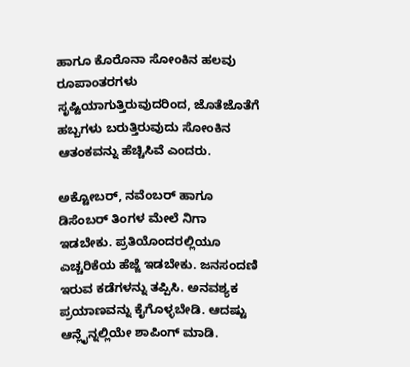ಹಾಗೂ ಕೊರೊನಾ ಸೋಂಕಿನ ಹಲವು ರೂಪಾಂತರಗಳು ಸೃಷ್ಟಿಯಾಗುತ್ತಿರುವುದರಿಂದ, ಜೊತೆಜೊತೆಗೆ ಹಬ್ಬಗಳು ಬರುತ್ತಿರುವುದು ಸೋಂಕಿನ ಆತಂಕವನ್ನು ಹೆಚ್ಚಿಸಿವೆ ಎಂದರು.

ಅಕ್ಟೋಬರ್, ನವೆಂಬರ್ ಹಾಗೂ ಡಿಸೆಂಬರ್ ತಿಂಗಳ ಮೇಲೆ ನಿಗಾ ಇಡಬೇಕು. ಪ್ರತಿಯೊಂದರಲ್ಲಿಯೂ ಎಚ್ಚರಿಕೆಯ ಹೆಜ್ಜೆ ಇಡಬೇಕು. ಜನಸಂದಣಿ ಇರುವ ಕಡೆಗಳನ್ನು ತಪ್ಪಿಸಿ. ಅನವಶ್ಯಕ ಪ್ರಯಾಣವನ್ನು ಕೈಗೊಳ್ಳಬೇಡಿ. ಆದಷ್ಟು ಆನ್ಲೈನ್ನಲ್ಲಿಯೇ ಶಾಪಿಂಗ್ ಮಾಡಿ.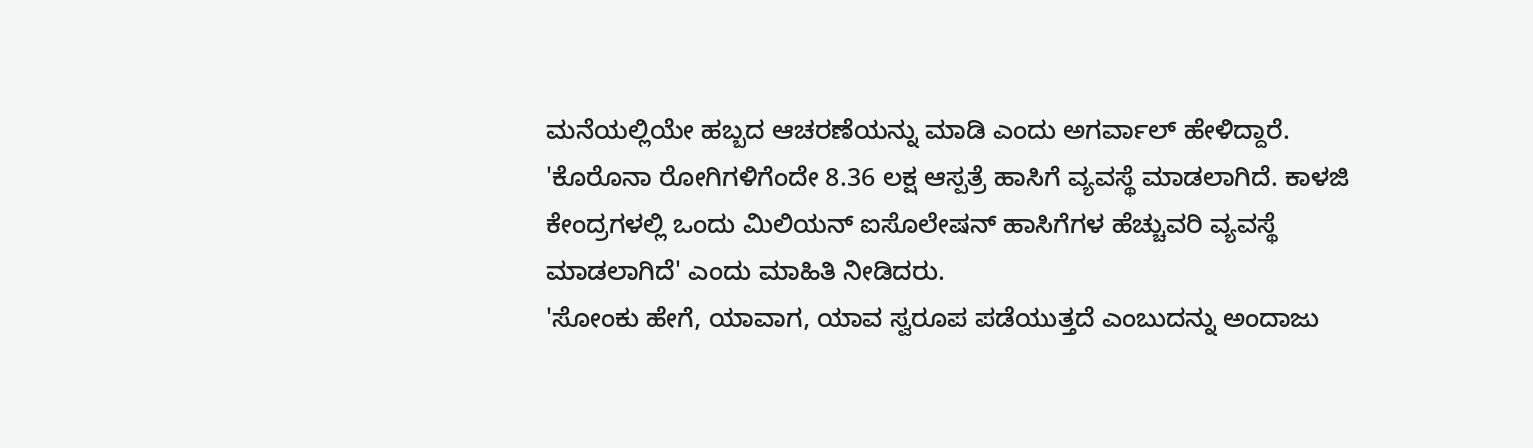ಮನೆಯಲ್ಲಿಯೇ ಹಬ್ಬದ ಆಚರಣೆಯನ್ನು ಮಾಡಿ ಎಂದು ಅಗರ್ವಾಲ್ ಹೇಳಿದ್ದಾರೆ.
'ಕೊರೊನಾ ರೋಗಿಗಳಿಗೆಂದೇ 8.36 ಲಕ್ಷ ಆಸ್ಪತ್ರೆ ಹಾಸಿಗೆ ವ್ಯವಸ್ಥೆ ಮಾಡಲಾಗಿದೆ. ಕಾಳಜಿ ಕೇಂದ್ರಗಳಲ್ಲಿ ಒಂದು ಮಿಲಿಯನ್ ಐಸೊಲೇಷನ್ ಹಾಸಿಗೆಗಳ ಹೆಚ್ಚುವರಿ ವ್ಯವಸ್ಥೆ ಮಾಡಲಾಗಿದೆ' ಎಂದು ಮಾಹಿತಿ ನೀಡಿದರು.
'ಸೋಂಕು ಹೇಗೆ, ಯಾವಾಗ, ಯಾವ ಸ್ವರೂಪ ಪಡೆಯುತ್ತದೆ ಎಂಬುದನ್ನು ಅಂದಾಜು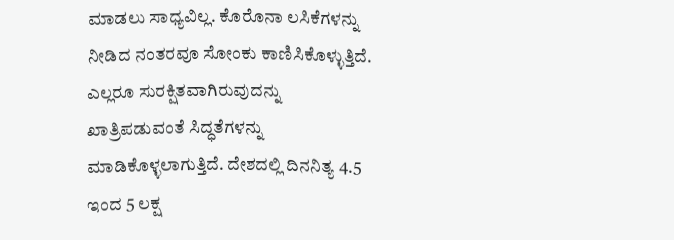ಮಾಡಲು ಸಾಧ್ಯವಿಲ್ಲ. ಕೊರೊನಾ ಲಸಿಕೆಗಳನ್ನು ನೀಡಿದ ನಂತರವೂ ಸೋಂಕು ಕಾಣಿಸಿಕೊಳ್ಳುತ್ತಿದೆ. ಎಲ್ಲರೂ ಸುರಕ್ಷಿತವಾಗಿರುವುದನ್ನು ಖಾತ್ರಿಪಡುವಂತೆ ಸಿದ್ಧತೆಗಳನ್ನು ಮಾಡಿಕೊಳ್ಳಲಾಗುತ್ತಿದೆ. ದೇಶದಲ್ಲಿ ದಿನನಿತ್ಯ 4.5 ಇಂದ 5 ಲಕ್ಷ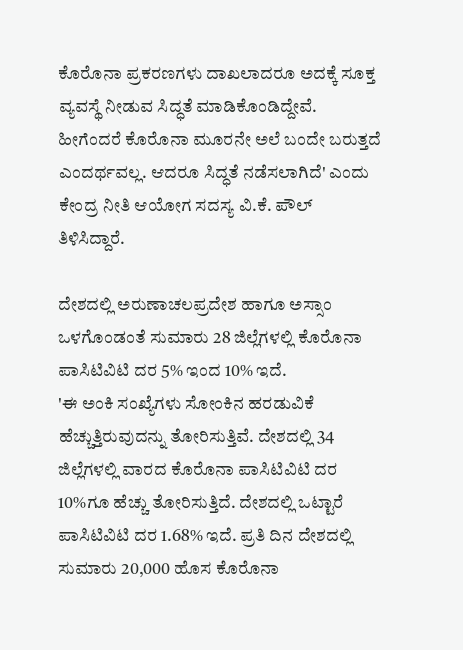ಕೊರೊನಾ ಪ್ರಕರಣಗಳು ದಾಖಲಾದರೂ ಅದಕ್ಕೆ ಸೂಕ್ತ ವ್ಯವಸ್ಥೆ ನೀಡುವ ಸಿದ್ಧತೆ ಮಾಡಿಕೊಂಡಿದ್ದೇವೆ. ಹೀಗೆಂದರೆ ಕೊರೊನಾ ಮೂರನೇ ಅಲೆ ಬಂದೇ ಬರುತ್ತದೆ ಎಂದರ್ಥವಲ್ಲ. ಆದರೂ ಸಿದ್ಧತೆ ನಡೆಸಲಾಗಿದೆ' ಎಂದು ಕೇಂದ್ರ ನೀತಿ ಆಯೋಗ ಸದಸ್ಯ ವಿ.ಕೆ. ಪೌಲ್ ತಿಳಿಸಿದ್ದಾರೆ.

ದೇಶದಲ್ಲಿ ಅರುಣಾಚಲಪ್ರದೇಶ ಹಾಗೂ ಅಸ್ಸಾಂ ಒಳಗೊಂಡಂತೆ ಸುಮಾರು 28 ಜಿಲ್ಲೆಗಳಲ್ಲಿ ಕೊರೊನಾ ಪಾಸಿಟಿವಿಟಿ ದರ 5% ಇಂದ 10% ಇದೆ.
'ಈ ಅಂಕಿ ಸಂಖ್ಯೆಗಳು ಸೋಂಕಿನ ಹರಡುವಿಕೆ ಹೆಚ್ಚುತ್ತಿರುವುದನ್ನು ತೋರಿಸುತ್ತಿವೆ. ದೇಶದಲ್ಲಿ 34 ಜಿಲ್ಲೆಗಳಲ್ಲಿ ವಾರದ ಕೊರೊನಾ ಪಾಸಿಟಿವಿಟಿ ದರ 10%ಗೂ ಹೆಚ್ಚು ತೋರಿಸುತ್ತಿದೆ. ದೇಶದಲ್ಲಿ ಒಟ್ಟಾರೆ ಪಾಸಿಟಿವಿಟಿ ದರ 1.68% ಇದೆ. ಪ್ರತಿ ದಿನ ದೇಶದಲ್ಲಿ ಸುಮಾರು 20,000 ಹೊಸ ಕೊರೊನಾ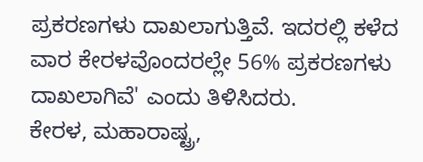ಪ್ರಕರಣಗಳು ದಾಖಲಾಗುತ್ತಿವೆ. ಇದರಲ್ಲಿ ಕಳೆದ ವಾರ ಕೇರಳವೊಂದರಲ್ಲೇ 56% ಪ್ರಕರಣಗಳು ದಾಖಲಾಗಿವೆ' ಎಂದು ತಿಳಿಸಿದರು.
ಕೇರಳ, ಮಹಾರಾಷ್ಟ್ರ,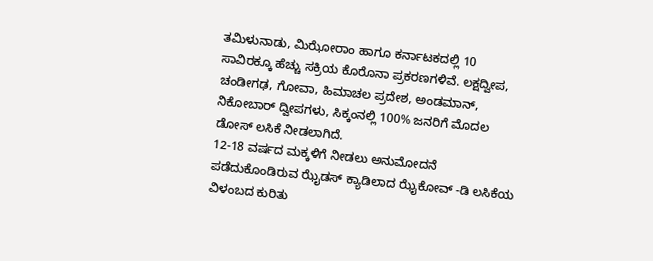ತಮಿಳುನಾಡು, ಮಿಝೋರಾಂ ಹಾಗೂ ಕರ್ನಾಟಕದಲ್ಲಿ 10 ಸಾವಿರಕ್ಕೂ ಹೆಚ್ಚು ಸಕ್ರಿಯ ಕೊರೊನಾ ಪ್ರಕರಣಗಳಿವೆ. ಲಕ್ಷದ್ವೀಪ, ಚಂಡೀಗಢ, ಗೋವಾ, ಹಿಮಾಚಲ ಪ್ರದೇಶ, ಅಂಡಮಾನ್, ನಿಕೋಬಾರ್ ದ್ವೀಪಗಳು, ಸಿಕ್ಕಂನಲ್ಲಿ 100% ಜನರಿಗೆ ಮೊದಲ ಡೋಸ್ ಲಸಿಕೆ ನೀಡಲಾಗಿದೆ.
12-18 ವರ್ಷದ ಮಕ್ಕಳಿಗೆ ನೀಡಲು ಅನುಮೋದನೆ ಪಡೆದುಕೊಂಡಿರುವ ಝೈಡಸ್ ಕ್ಯಾಡಿಲಾದ ಝೈಕೋವ್ -ಡಿ ಲಸಿಕೆಯ ವಿಳಂಬದ ಕುರಿತು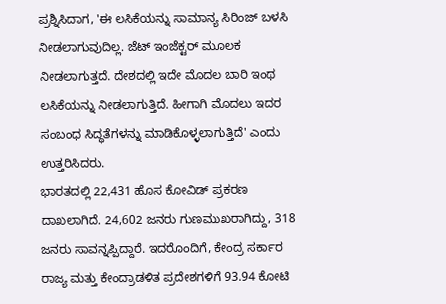ಪ್ರಶ್ನಿಸಿದಾಗ, 'ಈ ಲಸಿಕೆಯನ್ನು ಸಾಮಾನ್ಯ ಸಿರಿಂಜ್ ಬಳಸಿ ನೀಡಲಾಗುವುದಿಲ್ಲ. ಜೆಟ್ ಇಂಜೆಕ್ಟರ್ ಮೂಲಕ ನೀಡಲಾಗುತ್ತದೆ. ದೇಶದಲ್ಲಿ ಇದೇ ಮೊದಲ ಬಾರಿ ಇಂಥ ಲಸಿಕೆಯನ್ನು ನೀಡಲಾಗುತ್ತಿದೆ. ಹೀಗಾಗಿ ಮೊದಲು ಇದರ ಸಂಬಂಧ ಸಿದ್ಧತೆಗಳನ್ನು ಮಾಡಿಕೊಳ್ಳಲಾಗುತ್ತಿದೆ' ಎಂದು ಉತ್ತರಿಸಿದರು.
ಭಾರತದಲ್ಲಿ 22,431 ಹೊಸ ಕೋವಿಡ್ ಪ್ರಕರಣ ದಾಖಲಾಗಿದೆ. 24,602 ಜನರು ಗುಣಮುಖರಾಗಿದ್ದು, 318 ಜನರು ಸಾವನ್ನಪ್ಪಿದ್ದಾರೆ. ಇದರೊಂದಿಗೆ, ಕೇಂದ್ರ ಸರ್ಕಾರ ರಾಜ್ಯ ಮತ್ತು ಕೇಂದ್ರಾಡಳಿತ ಪ್ರದೇಶಗಳಿಗೆ 93.94 ಕೋಟಿ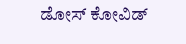ಡೋಸ್ ಕೋವಿಡ್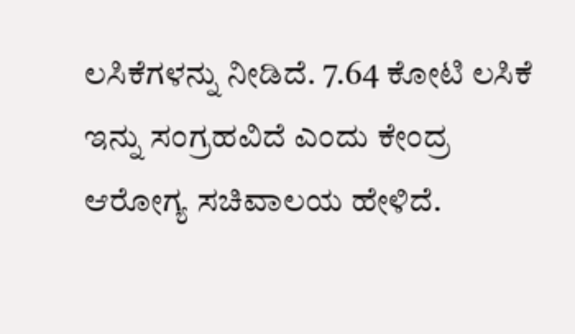ಲಸಿಕೆಗಳನ್ನು ನೀಡಿದೆ. 7.64 ಕೋಟಿ ಲಸಿಕೆ ಇನ್ನು ಸಂಗ್ರಹವಿದೆ ಎಂದು ಕೇಂದ್ರ ಆರೋಗ್ಯ ಸಚಿವಾಲಯ ಹೇಳಿದೆ.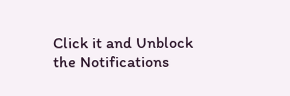Click it and Unblock the Notifications